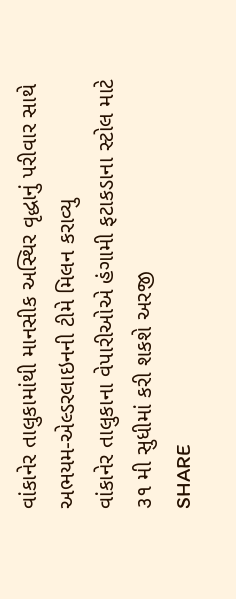વાંકાનેર તાલુકામાંથી માનસીક અસ્થિર વૃદ્ધાનું પરીવાર સાથે અભયમ-એલ્ડરલાઇનની ટીમે મિલન કરાવ્યુ
વાંકાનેર તાલુકાના વેપારીઓએ હંગામી ફટાકડાના સ્ટોલ માટે ૩૧ મી સુધીમાં કરી શકશે અરજી
SHARE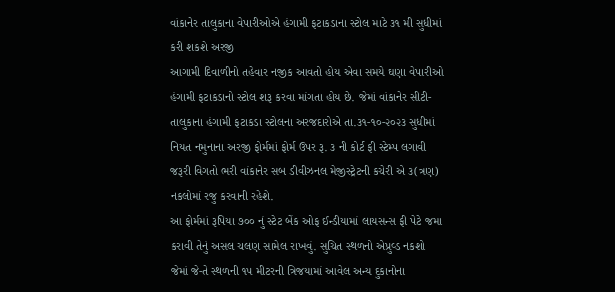વાંકાનેર તાલુકાના વેપારીઓએ હંગામી ફટાકડાના સ્ટોલ માટે ૩૧ મી સુધીમાં કરી શકશે અરજી
આગામી દિવાળીનો તહેવાર નજીક આવતો હોય એવા સમયે ઘણા વેપારીઓ હંગામી ફટાકડાનો સ્ટોલ શરૂ કરવા માંગતા હોય છે. જેમાં વાંકાનેર સીટી-તાલુકાના હંગામી ફટાકડા સ્ટોલના અરજદારોએ તા.૩૧-૧૦-૨૦૨૩ સુધીમાં નિયત નમુનાના અરજી ફોર્મમાં ફોર્મ ઉપર રૂ. ૩ ની કોર્ટ ફી સ્ટેમ્પ લગાવી જરૂરી વિગતો ભરી વાંકાનેર સબ ડીવીઝનલ મેજીસ્ટ્રેટની કચેરી એ ૩(ત્રણ) નકલોમાં રજુ કરવાની રહેશે.
આ ફોર્મમાં રૂપિયા ૭૦૦ નું સ્ટેટ બેંક ઓફ ઈન્ડીયામાં લાયસન્સ ફી પેટે જમા કરાવી તેનું અસલ ચલણ સામેલ રાખવું. સુચિત સ્થળનો એપ્રુવ્ડ નકશો જેમાં જે-તે સ્થળની ૧૫ મીટરની ત્રિજયામાં આવેલ અન્ય દુકાનોના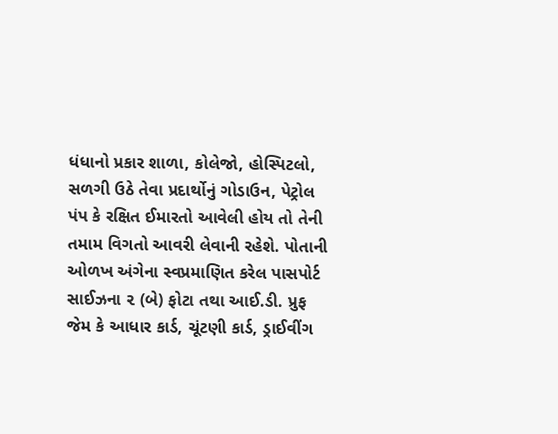ધંધાનો પ્રકાર શાળા, કોલેજો, હોસ્પિટલો, સળગી ઉઠે તેવા પ્રદાર્થોનું ગોડાઉન, પેટ્રોલ પંપ કે રક્ષિત ઈમારતો આવેલી હોય તો તેની તમામ વિગતો આવરી લેવાની રહેશે. પોતાની ઓળખ અંગેના સ્વપ્રમાણિત કરેલ પાસપોર્ટ સાઈઝના ૨ (બે) ફોટા તથા આઈ.ડી. પ્રુફ જેમ કે આધાર કાર્ડ, ચૂંટણી કાર્ડ, ડ્રાઈવીંગ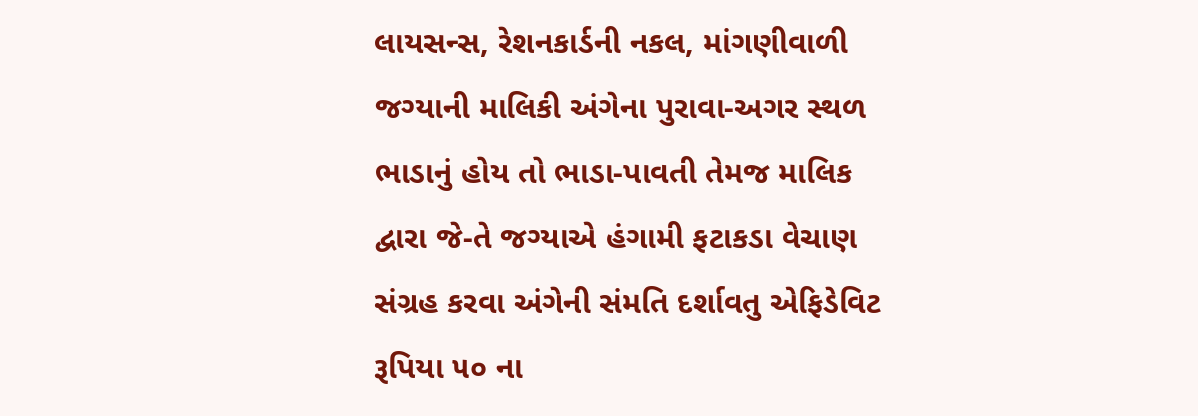લાયસન્સ, રેશનકાર્ડની નકલ, માંગણીવાળી જગ્યાની માલિકી અંગેના પુરાવા-અગર સ્થળ ભાડાનું હોય તો ભાડા-પાવતી તેમજ માલિક દ્વારા જે-તે જગ્યાએ હંગામી ફટાકડા વેચાણ સંગ્રહ કરવા અંગેની સંમતિ દર્શાવતુ એફિડેવિટ રૂપિયા ૫૦ ના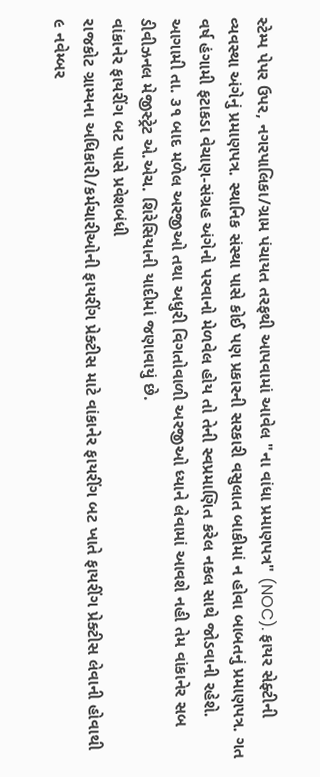સ્ટેમ્પ પેપર ઉપર, નગરપાલિકા/ગ્રામ પંચાયત તરફથી આપવામાં આવેલ "ના વાંધા પ્રમાણપત્ર" (NOC). ફાયર સેફ્ટીની વ્યવસ્થા અંગેનું પ્રમાણપત્ર. સ્થાનિક સંસ્થા પાસે કોઈ પણ પ્રકારની સરકારી વસુલાત બાકીમાં ન હોવા બાબતનું પ્રમાણપત્ર. ગત વર્ષ હંગામી ફટાકડા વેચાણ-સંગ્રહ અંગેનો પરવાનો મેળવેલ હોય તો તેની સ્વપ્રમાણિત કરેલ નકલ સાથે જોડવાની રહેશે. આગામી તા. ૩૧ બાદ મળેલ અરજીઓ તથા અધુરી વિગતોવાળી અરજીઓ ધ્યાને લેવામાં આવશે નહી તેમ વાંકાનેર સબ ડીવીઝનલ મેજીસ્ટ્રેટ એ.એચ. શિરેસિયાની યાદીમાં જણાવાયું છે.
વાંકાનેર ફાયરીંગ બટ પાસે પ્રવેશબંધી
રાજકોટ ગ્રામ્યના અધિકારી/કર્મચારીઓની ફાયરીંગ પ્રેક્ટીસ માટે વાંકાનેર ફાયરીંગ બટ ખાતે ફાયરીંગ પ્રેક્ટીસ લેવાની હોવાથી ૯ નવેમ્બર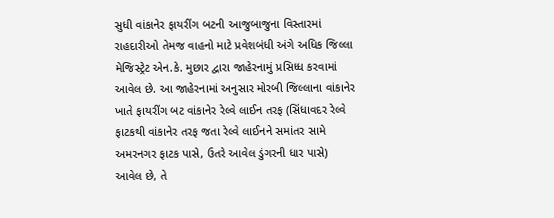સુધી વાંકાનેર ફાયરીંગ બટની આજુબાજુના વિસ્તારમાં રાહદારીઓ તેમજ વાહનો માટે પ્રવેશબંધી અંગે અધિક જિલ્લા મેજિસ્ટ્રેટ એન.કે. મુછાર દ્વારા જાહેરનામું પ્રસિધ્ધ કરવામાં આવેલ છે. આ જાહેરનામાં અનુસાર મોરબી જિલ્લાના વાંકાનેર ખાતે ફાયરીંગ બટ વાંકાનેર રેલ્વે લાઈન તરફ (સિંધાવદર રેલ્વે ફાટકથી વાંકાનેર તરફ જતા રેલ્વે લાઈનને સમાંતર સામે અમરનગર ફાટક પાસે, ઉતરે આવેલ ડુંગરની ધાર પાસે) આવેલ છે, તે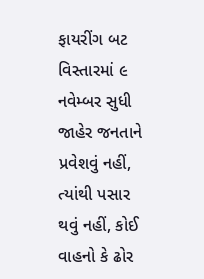ફાયરીંગ બટ વિસ્તારમાં ૯ નવેમ્બર સુધી જાહેર જનતાને પ્રવેશવું નહીં, ત્યાંથી પસાર થવું નહીં, કોઈ વાહનો કે ઢોર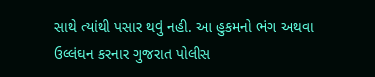સાથે ત્યાંથી પસાર થવું નહી. આ હુકમનો ભંગ અથવા ઉલ્લંઘન કરનાર ગુજરાત પોલીસ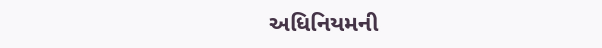અધિનિયમની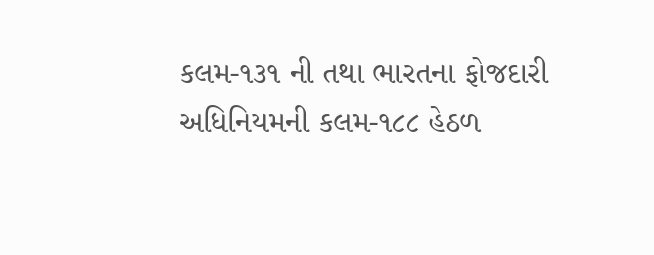કલમ-૧૩૧ ની તથા ભારતના ફોજદારી અધિનિયમની કલમ-૧૮૮ હેઠળ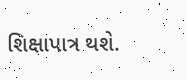શિક્ષાપાત્ર થશે.